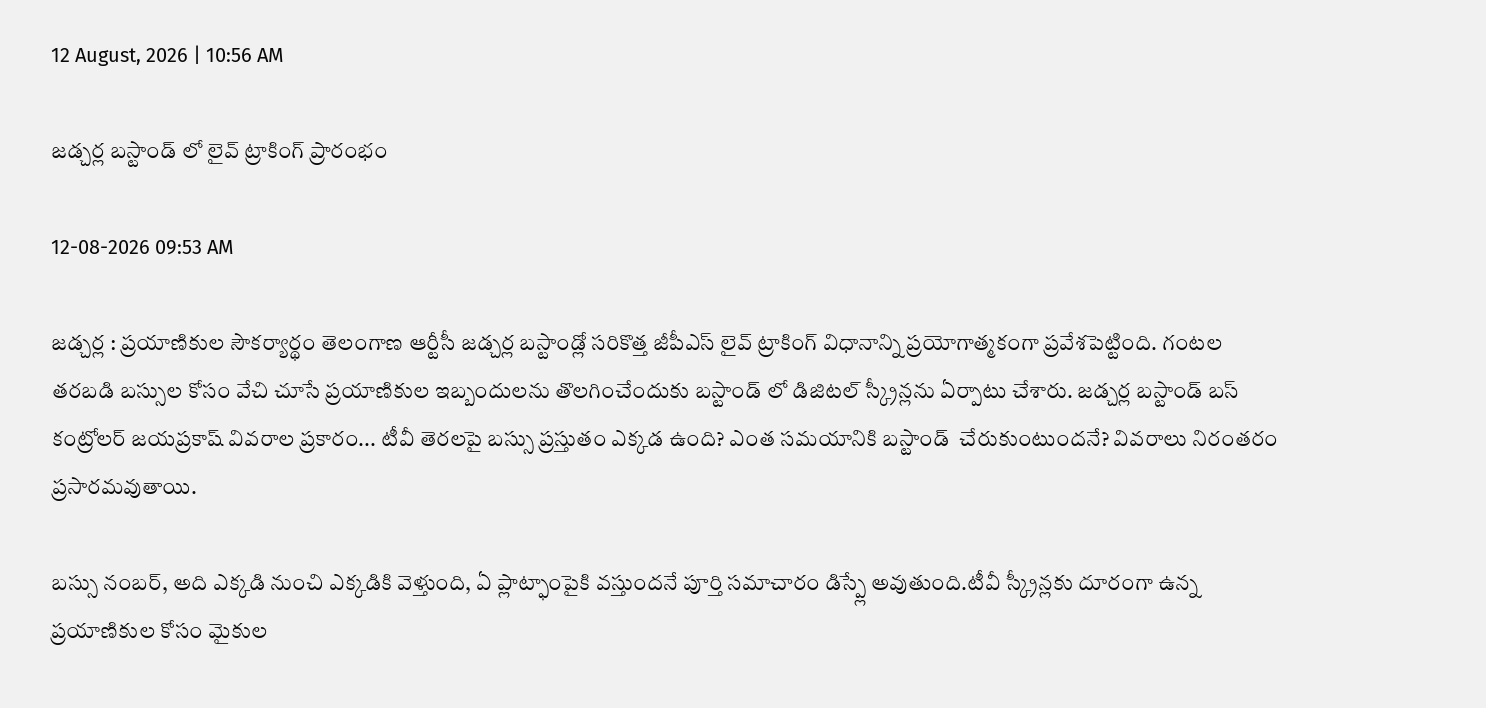12 August, 2026 | 10:56 AM

జడ్చర్ల బస్టాండ్ లో లైవ్ ట్రాకింగ్ ప్రారంభం

12-08-2026 09:53 AM

జడ్చర్ల : ప్రయాణికుల సౌకర్యార్థం తెలంగాణ ఆర్టీసీ జడ్చర్ల బస్టాండ్లో సరికొత్త జీపీఎస్ లైవ్ ట్రాకింగ్ విధానాన్ని ప్రయోగాత్మకంగా ప్రవేశపెట్టింది. గంటల తరబడి బస్సుల కోసం వేచి చూసే ప్రయాణికుల ఇబ్బందులను తొలగించేందుకు బస్టాండ్ లో డిజిటల్ స్క్రీన్లను ఏర్పాటు చేశారు. జడ్చర్ల బస్టాండ్ బస్ కంట్రోలర్ జయప్రకాష్ వివరాల ప్రకారం... టీవీ తెరలపై బస్సు ప్రస్తుతం ఎక్కడ ఉంది? ఎంత సమయానికి బస్టాండ్  చేరుకుంటుందనే? వివరాలు నిరంతరం ప్రసారమవుతాయి.

బస్సు నంబర్, అది ఎక్కడి నుంచి ఎక్కడికి వెళ్తుంది, ఏ ప్లాట్ఫాంపైకి వస్తుందనే పూర్తి సమాచారం డిస్ప్లే అవుతుంది.టీవీ స్క్రీన్లకు దూరంగా ఉన్న ప్రయాణికుల కోసం మైకుల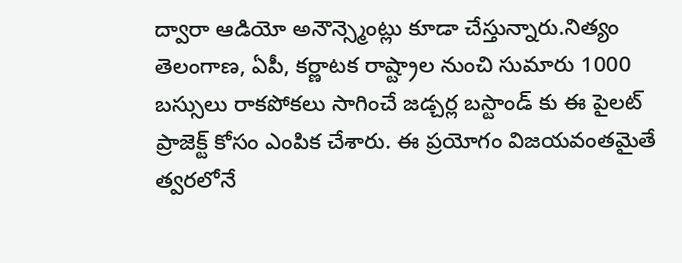ద్వారా ఆడియో అనౌన్స్మెంట్లు కూడా చేస్తున్నారు.నిత్యం తెలంగాణ, ఏపీ, కర్ణాటక రాష్ట్రాల నుంచి సుమారు 1000 బస్సులు రాకపోకలు సాగించే జడ్చర్ల బస్టాండ్ కు ఈ పైలట్ ప్రాజెక్ట్ కోసం ఎంపిక చేశారు. ఈ ప్రయోగం విజయవంతమైతే త్వరలోనే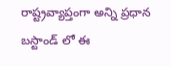రాష్ట్రవ్యాప్తంగా అన్ని ప్రధాన బస్టాండ్ లో ఈ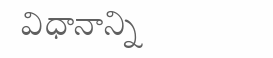విధానాన్ని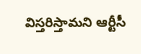విస్తరిస్తామని ఆర్టీసీ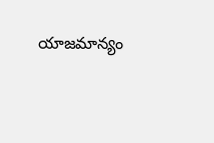యాజమాన్యం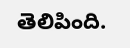తెలిపింది.